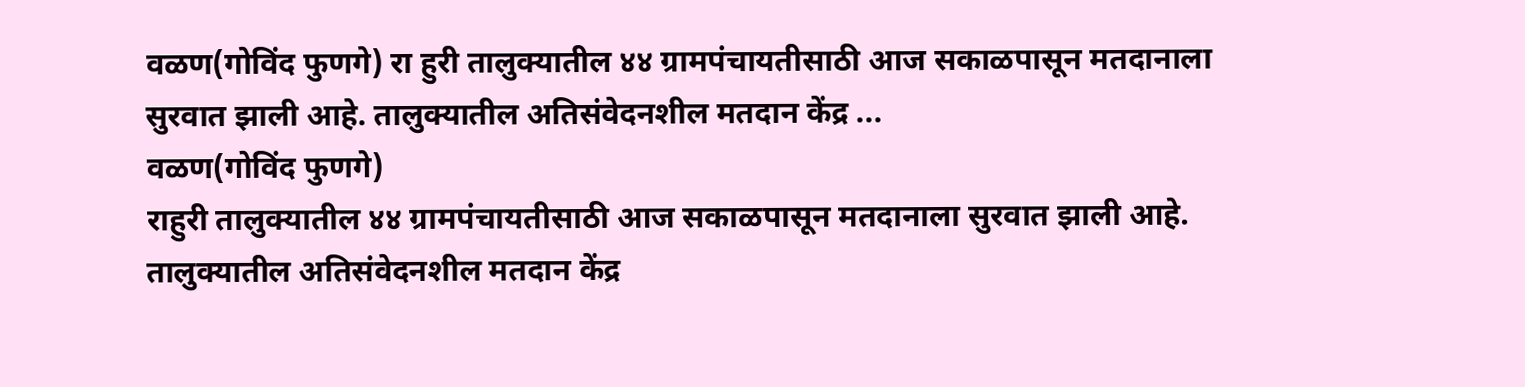वळण(गोविंद फुणगे) रा हुरी तालुक्यातील ४४ ग्रामपंचायतीसाठी आज सकाळपासून मतदानाला सुरवात झाली आहे. तालुक्यातील अतिसंवेदनशील मतदान केंद्र ...
वळण(गोविंद फुणगे)
राहुरी तालुक्यातील ४४ ग्रामपंचायतीसाठी आज सकाळपासून मतदानाला सुरवात झाली आहे. तालुक्यातील अतिसंवेदनशील मतदान केंद्र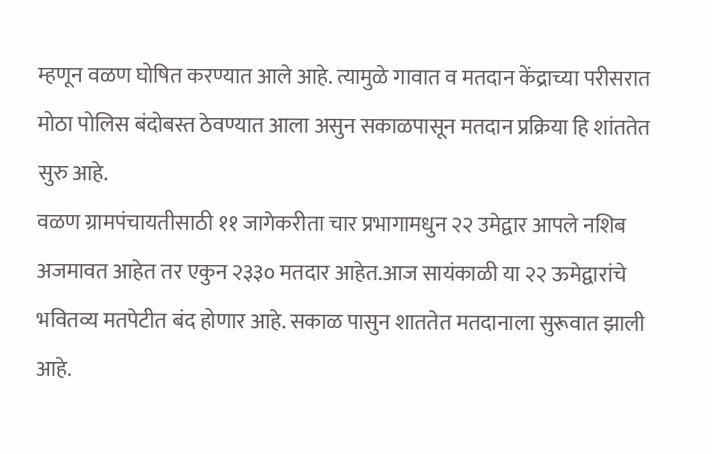म्हणून वळण घोषित करण्यात आले आहे. त्यामुळे गावात व मतदान केंद्राच्या परीसरात मोठा पोलिस बंदोबस्त ठेवण्यात आला असुन सकाळपासून मतदान प्रक्रिया हि शांततेत सुरु आहे.
वळण ग्रामपंचायतीसाठी ११ जागेकरीता चार प्रभागामधुन २२ उमेद्वार आपले नशिब अजमावत आहेत तर एकुन २३३० मतदार आहेत.आज सायंकाळी या २२ ऊमेद्वारांचे भवितव्य मतपेटीत बंद होणार आहे. सकाळ पासुन शाततेत मतदानाला सुरूवात झाली आहे.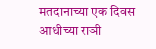मतदानाच्या एक दिवस आधीच्या राञी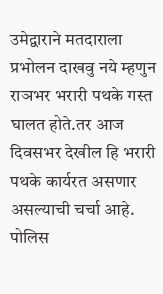उमेद्वाराने मतदाराला प्रभोलन दाखवु नये म्हणुन राञभर भरारी पथके गस्त घालत होते.तर आज दिवसभर देखील हि भरारी पथके कार्यरत असणार असल्याची चर्चा आहे.
पोलिस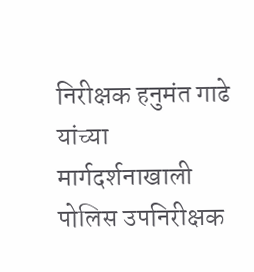निरीक्षक हनुमंत गाढे यांच्या मार्गदर्शनाखाली पोलिस उपनिरीक्षक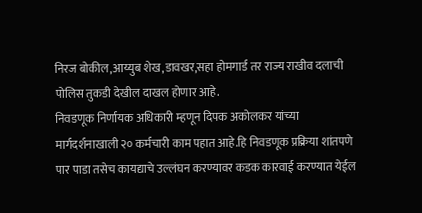निरज बोकील,आय्युब शेख,डावखर,सहा होमगार्ड तर राज्य राखीव दलाची पोलिस तुकडी देखील दाखल होणार आहे.
निवडणूक निर्णायक अधिकारी म्हणून दिपक अकोलकर यांच्या मार्गदर्शनाखाली २० कर्मचारी काम पहात आहे.हि निवडणूक प्रक्रिया शांतपणे पार पाडा तसेच कायद्याचे उल्लंघन करण्यावर कडक कारवाई करण्यात येईल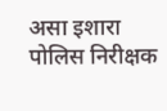असा इशारा पोलिस निरीक्षक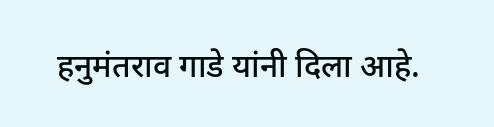हनुमंतराव गाडे यांनी दिला आहे.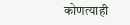कोणत्याही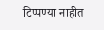टिप्पण्या नाहीत